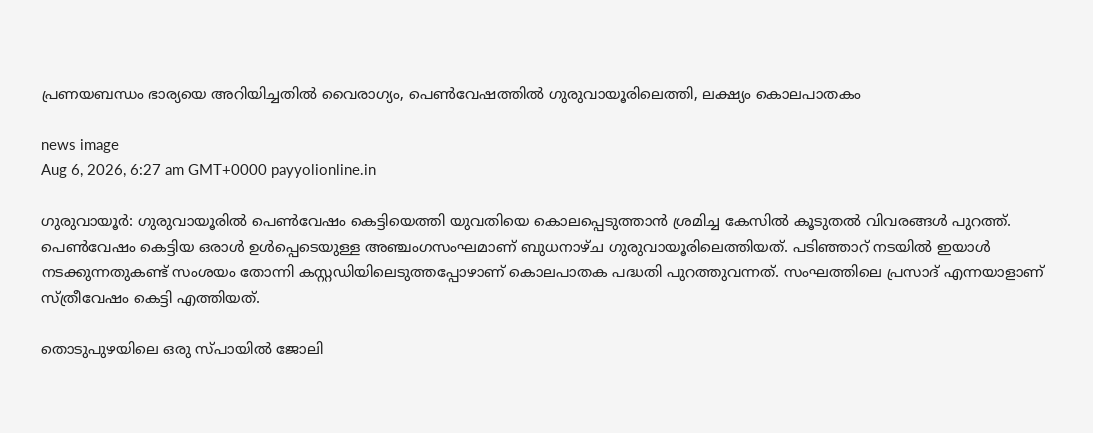പ്രണയബന്ധം ഭാര്യയെ അറിയിച്ചതിൽ വൈരാഗ്യം, പെൺവേഷത്തിൽ ഗുരുവായൂരിലെത്തി, ലക്ഷ്യം കൊലപാതകം

news image
Aug 6, 2026, 6:27 am GMT+0000 payyolionline.in

ഗുരുവായൂർ: ഗുരുവായൂരിൽ പെൺവേഷം കെട്ടിയെത്തി യുവതിയെ കൊലപ്പെടുത്താൻ ശ്രമിച്ച കേസിൽ കൂടുതൽ വിവരങ്ങൾ പുറത്ത്. പെൺവേഷം കെട്ടിയ ഒരാൾ ഉൾപ്പെടെയുള്ള അഞ്ചംഗസംഘമാണ് ബുധനാഴ്ച ഗുരുവായൂരിലെത്തിയത്. പടിഞ്ഞാറ് നടയിൽ ഇയാൾ നടക്കുന്നതുകണ്ട് സംശയം തോന്നി കസ്റ്റഡിയിലെടുത്തപ്പോഴാണ് കൊലപാതക പദ്ധതി പുറത്തുവന്നത്. സംഘത്തിലെ പ്രസാദ് എന്നയാളാണ് സ്ത്രീവേഷം കെട്ടി എത്തിയത്.

തൊടുപുഴയിലെ ഒരു സ്പായിൽ ജോലി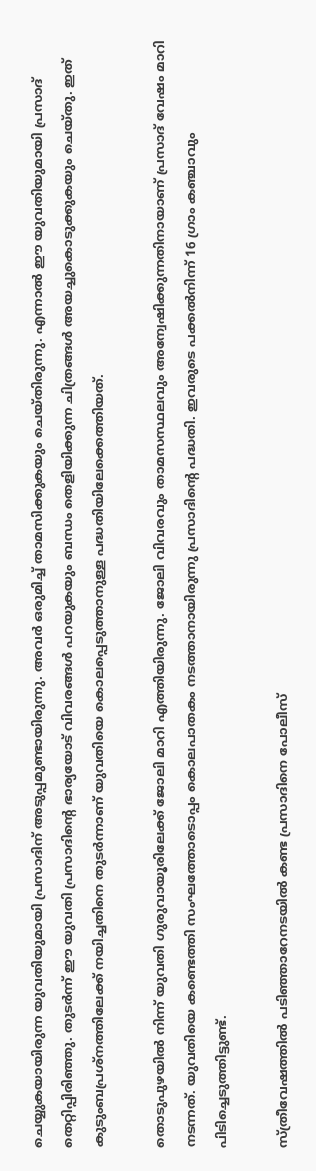ചെയ്യുകയായിരുന്ന യുവതിയുമായി പ്രസാദിന് അടുപ്പമുണ്ടായിരുന്നു. അവർ ഒരുമിച്ച് താമസിക്കുകയും ചെയ്തിരുന്നു. എന്നാൽ ഈ യുവതിയുമായി പ്രസാദ് തെറ്റിപ്പിരിഞ്ഞു. തുടർന്ന് ഈ യുവതി പ്രസാദിന്റെ ഭാര്യയോട് വിവരങ്ങൾ പറയുകയും ബന്ധം തെളിയിക്കുന്ന ചിത്രങ്ങൾ അയച്ചുകൊടുക്കുകയും ചെയ്തു. ഇത് കുടുംബപ്രശ്‌നത്തിലേക്ക് നയിച്ചതിനെ തുടർന്നാണ് യുവതിയെ കൊലപ്പെടുത്താനുള്ള പദ്ധതിയിലേക്കെത്തിയത്.

തൊടുപുഴയിൽ നിന്ന് യുവതി ഗുരുവായൂരിലേക്ക് ജോലി മാറി എത്തിയിരുന്നു. ജോലി വിവരവും താമസസ്ഥലവും അന്വേഷിക്കുന്നതിനായാണ് പ്രസാദ് വേഷം മാറി നടന്നത്. യുവതിയെ കണ്ടെത്തി സംഘത്തോടൊപ്പം കൊലപാതകം നടത്താനായിരുന്നു പ്രസാദിന്റെ പദ്ധതി. ഇവരുടെ പക്കൽനിന്ന് 16 ഗ്രാം കഞ്ചാവും പിടിച്ചെടുത്തിട്ടുണ്ട്.

സ്ത്രീവേഷത്തിൽ പടിഞ്ഞാറേനടയിൽ കണ്ട പ്രസാദിനെ പോലീസ്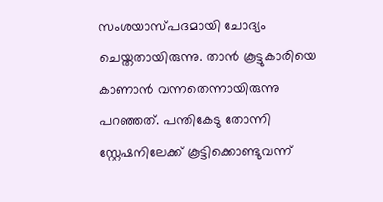സംശയാസ്പദമായി ചോദ്യം ചെയ്തതായിരുന്നു. താൻ കൂട്ടുകാരിയെ കാണാൻ വന്നതെന്നായിരുന്നു പറഞ്ഞത്. പന്തികേടു തോന്നി സ്റ്റേഷനിലേക്ക് കൂട്ടിക്കൊണ്ടുവന്ന്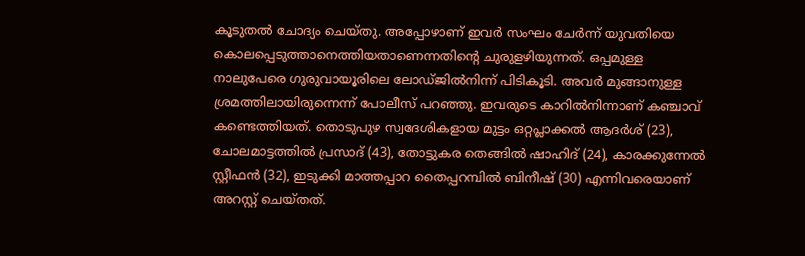കൂടുതൽ ചോദ്യം ചെയ്തു. അപ്പോഴാണ് ഇവർ സംഘം ചേർന്ന് യുവതിയെ കൊലപ്പെടുത്താനെത്തിയതാണെന്നതിന്റെ ചുരുളഴിയുന്നത്. ഒപ്പമുള്ള നാലുപേരെ ഗുരുവായൂരിലെ ലോഡ്ജിൽനിന്ന് പിടികൂടി. അവർ മുങ്ങാനുള്ള ശ്രമത്തിലായിരുന്നെന്ന് പോലീസ് പറഞ്ഞു. ഇവരുടെ കാറിൽനിന്നാണ് കഞ്ചാവ് കണ്ടെത്തിയത്. തൊടുപുഴ സ്വദേശികളായ മുട്ടം ഒറ്റപ്ലാക്കൽ ആദർശ് (23), ചോലമാട്ടത്തിൽ പ്രസാദ് (43), തോട്ടുകര തെങ്ങിൽ ഷാഹിദ് (24), കാരക്കുന്നേൽ സ്റ്റീഫൻ (32), ഇടുക്കി മാത്തപ്പാറ തൈപ്പറമ്പിൽ ബിനീഷ് (30) എന്നിവരെയാണ് അറസ്റ്റ് ചെയ്തത്.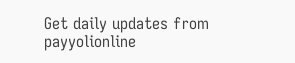Get daily updates from payyolionline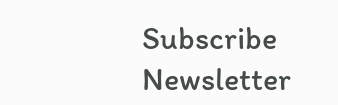Subscribe Newsletter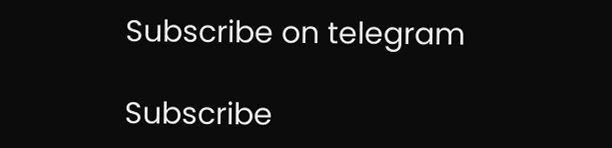Subscribe on telegram

Subscribe